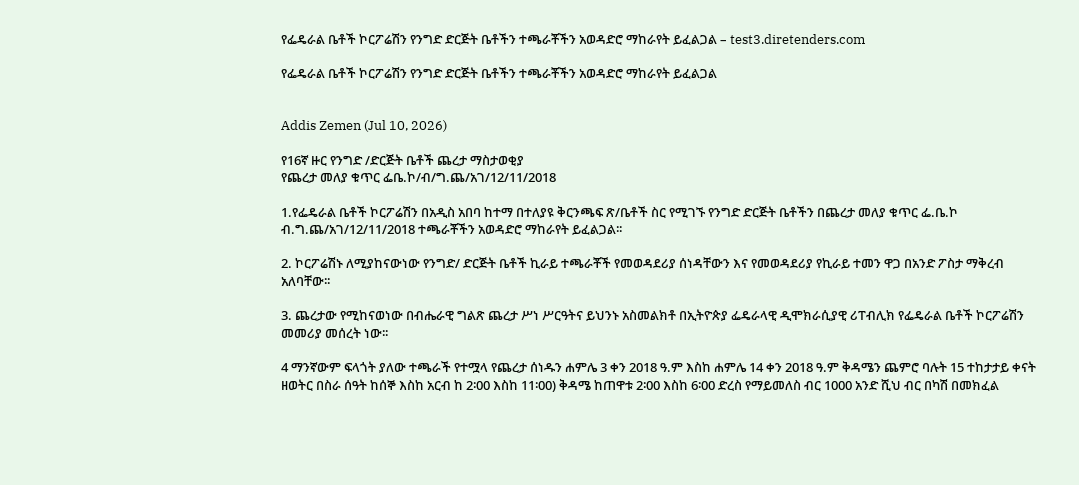የፌዴራል ቤቶች ኮርፖሬሽን የንግድ ድርጅት ቤቶችን ተጫራቾችን አወዳድሮ ማከራየት ይፈልጋል – test3.diretenders.com

የፌዴራል ቤቶች ኮርፖሬሽን የንግድ ድርጅት ቤቶችን ተጫራቾችን አወዳድሮ ማከራየት ይፈልጋል


Addis Zemen (Jul 10, 2026)

የ16ኛ ዙር የንግድ /ድርጅት ቤቶች ጨረታ ማስታወቂያ
የጨረታ መለያ ቁጥር ፌቤ.ኮ/ብ/ግ.ጨ/አገ/12/11/2018

1.የፌዴራል ቤቶች ኮርፖሬሽን በአዲስ አበባ ከተማ በተለያዩ ቅርንጫፍ ጽ/ቤቶች ስር የሚገኙ የንግድ ድርጅት ቤቶችን በጨረታ መለያ ቁጥር ፌ.ቤ.ኮ ብ.ግ.ጨ/አገ/12/11/2018 ተጫራቾችን አወዳድሮ ማከራየት ይፈልጋል፡፡

2. ኮርፖሬሽኑ ለሚያከናውነው የንግድ/ ድርጅት ቤቶች ኪራይ ተጫራቾች የመወዳደሪያ ሰነዳቸውን እና የመወዳደሪያ የኪራይ ተመን ዋጋ በአንድ ፖስታ ማቅረብ አለባቸው፡፡

3. ጨረታው የሚከናወነው በብሔራዊ ግልጽ ጨረታ ሥነ ሥርዓትና ይህንኑ አስመልክቶ በኢትዮጵያ ፌዴራላዊ ዲሞክራሲያዊ ሪፐብሊክ የፌዴራል ቤቶች ኮርፖሬሽን መመሪያ መሰረት ነው፡፡

4 ማንኛውም ፍላጎት ያለው ተጫራች የተሟላ የጨረታ ሰነዱን ሐምሌ 3 ቀን 2018 ዓ.ም እስከ ሐምሌ 14 ቀን 2018 ዓ.ም ቅዳሜን ጨምሮ ባሉት 15 ተከታታይ ቀናት ዘወትር በስራ ሰዓት ከሰኞ እስከ አርብ ከ 2፡00 እስከ 11፡00) ቅዳሜ ከጠዋቱ 2፡00 እስከ 6፡00 ድረስ የማይመለስ ብር 1000 አንድ ሺህ ብር በካሽ በመክፈል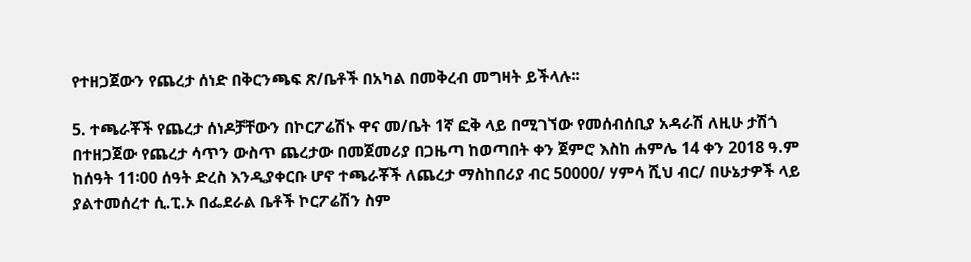የተዘጋጀውን የጨረታ ሰነድ በቅርንጫፍ ጽ/ቤቶች በአካል በመቅረብ መግዛት ይችላሉ፡፡

5. ተጫራቾች የጨረታ ሰነዶቻቸውን በኮርፖሬሽኑ ዋና መ/ቤት 1ኛ ፎቅ ላይ በሚገኘው የመሰብሰቢያ አዳራሽ ለዚሁ ታሽጎ በተዘጋጀው የጨረታ ሳጥን ውስጥ ጨረታው በመጀመሪያ በጋዜጣ ከወጣበት ቀን ጀምሮ እስከ ሐምሌ 14 ቀን 2018 ዓ.ም ከሰዓት 11፡00 ሰዓት ድረስ እንዲያቀርቡ ሆኖ ተጫራቾች ለጨረታ ማስከበሪያ ብር 50000/ ሃምሳ ሺህ ብር/ በሁኔታዎች ላይ ያልተመሰረተ ሲ.ፒ.ኦ በፌደራል ቤቶች ኮርፖሬሽን ስም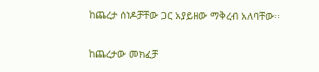ከጨረታ ሰነዶቻቸው ጋር አያይዘው ማቅረብ አለባቸው፡፡

ከጨረታው መክፈቻ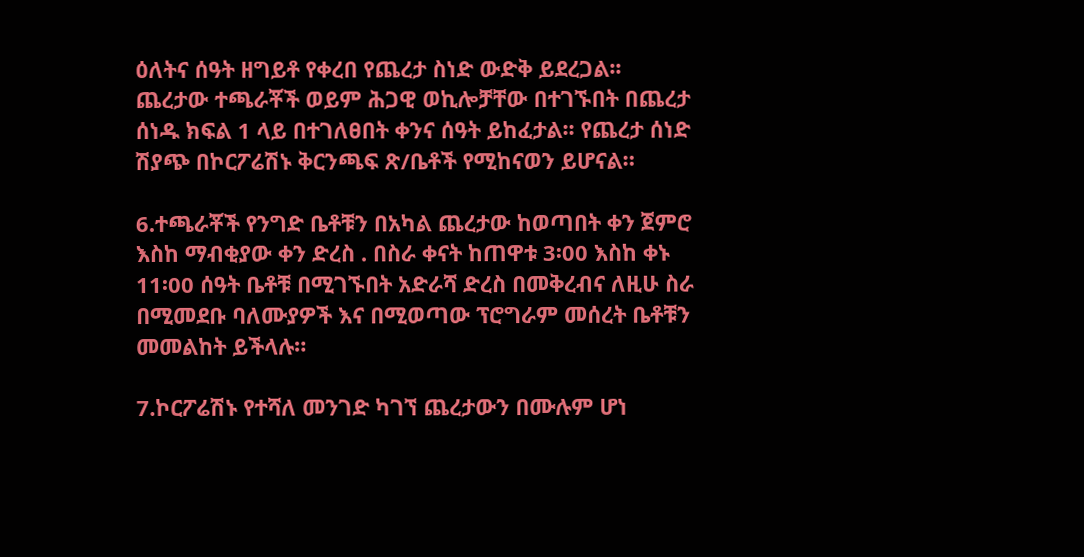ዕለትና ሰዓት ዘግይቶ የቀረበ የጨረታ ስነድ ውድቅ ይደረጋል፡፡ ጨረታው ተጫራቾች ወይም ሕጋዊ ወኪሎቻቸው በተገኙበት በጨረታ ሰነዱ ክፍል 1 ላይ በተገለፀበት ቀንና ሰዓት ይከፈታል፡፡ የጨረታ ሰነድ ሽያጭ በኮርፖሬሽኑ ቅርንጫፍ ጽ/ቤቶች የሚከናወን ይሆናል።

6.ተጫራቾች የንግድ ቤቶቹን በአካል ጨረታው ከወጣበት ቀን ጀምሮ እስከ ማብቂያው ቀን ድረስ . በስራ ቀናት ከጠዋቱ 3፡00 እስከ ቀኑ 11፡00 ሰዓት ቤቶቹ በሚገኙበት አድራሻ ድረስ በመቅረብና ለዚሁ ስራ በሚመደቡ ባለሙያዎች እና በሚወጣው ፕሮግራም መሰረት ቤቶቹን መመልከት ይችላሉ።

7.ኮርፖሬሽኑ የተሻለ መንገድ ካገኘ ጨረታውን በሙሉም ሆነ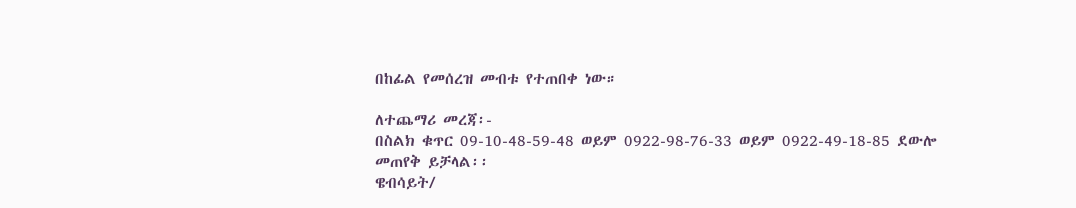በከፊል የመሰረዝ መብቱ የተጠበቀ ነው።

ለተጨማሪ መረጃ፡-
በስልክ ቁጥር 09-10-48-59-48 ወይም 0922-98-76-33 ወይም 0922-49-18-85 ደውሎ መጠየቅ ይቻላል፡፡
ዌብሳይት/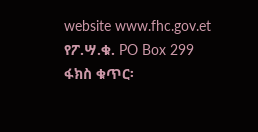website www.fhc.gov.et
የፖ.ሣ.ቁ. PO Box 299
ፋክስ ቁጥር፡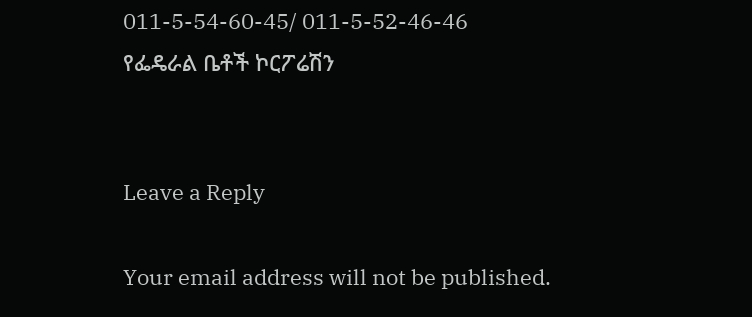011-5-54-60-45/ 011-5-52-46-46
የፌዴራል ቤቶች ኮርፖሬሽን


Leave a Reply

Your email address will not be published.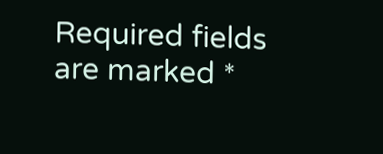Required fields are marked *